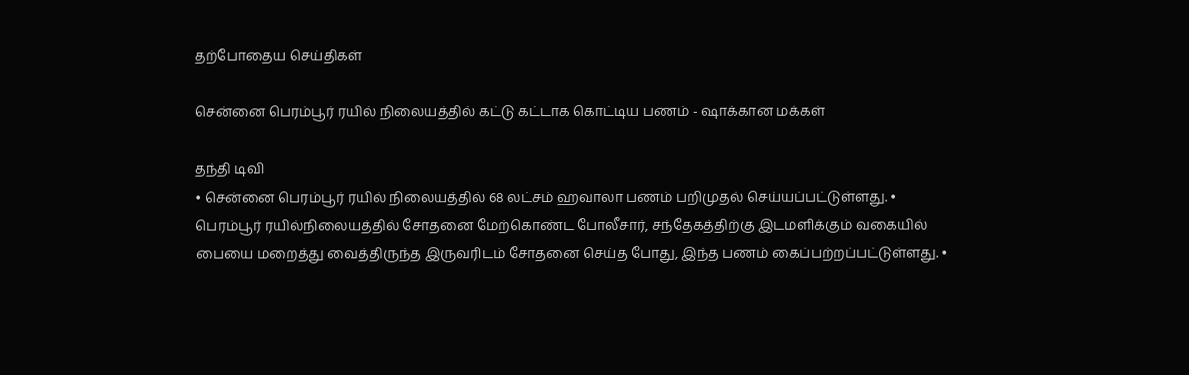தற்போதைய செய்திகள்

சென்னை பெரம்பூர் ரயில் நிலையத்தில் கட்டு கட்டாக கொட்டிய பணம் - ஷாக்கான மக்கள்

தந்தி டிவி
• சென்னை பெரம்பூர் ரயில் நிலையத்தில் 68 லட்சம் ஹவாலா பணம் பறிமுதல் செய்யப்பட்டுள்ளது. • பெரம்பூர் ரயில்நிலையத்தில் சோதனை மேற்கொண்ட போலீசார், சந்தேகத்திற்கு இடமளிக்கும் வகையில் பையை மறைத்து வைத்திருந்த இருவரிடம் சோதனை செய்த போது, இந்த பணம் கைப்பற்றப்பட்டுள்ளது. •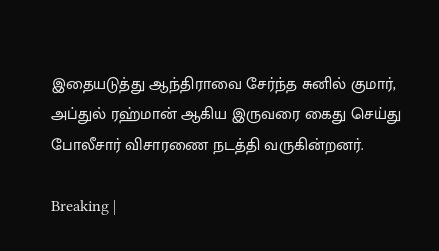இதையடுத்து ஆந்திராவை சேர்ந்த சுனில் குமார், அப்துல் ரஹ்மான் ஆகிய இருவரை கைது செய்து போலீசார் விசாரணை நடத்தி வருகின்றனர்.

Breaking |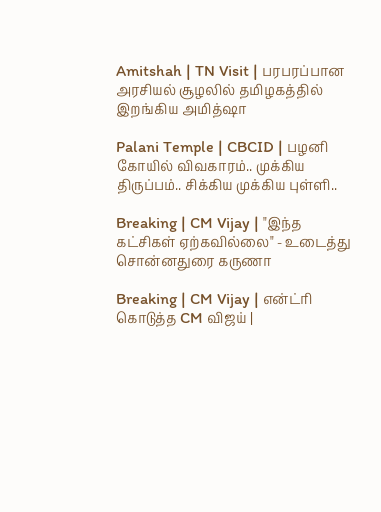Amitshah | TN Visit | பரபரப்பான அரசியல் சூழலில் தமிழகத்தில் இறங்கிய அமித்ஷா

Palani Temple | CBCID | பழனி கோயில் விவகாரம்.. முக்கிய திருப்பம்.. சிக்கிய முக்கிய புள்ளி..

Breaking | CM Vijay | "இந்த கட்சிகள் ஏற்கவில்லை" - உடைத்து சொன்னதுரை கருணா

Breaking | CM Vijay | என்ட்ரி கொடுத்த CM விஜய் |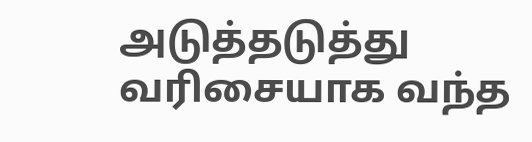அடுத்தடுத்து வரிசையாக வந்த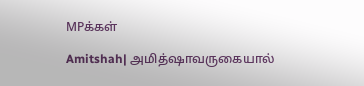MPக்கள்

Amitshah| அமித்ஷாவருகையால்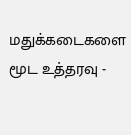மதுக்கடைகளை மூட உத்தரவு -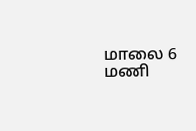மாலை 6 மணி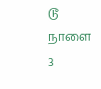டூ நாளை 3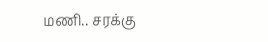மணி.. சரக்கு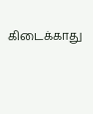கிடைக்காது